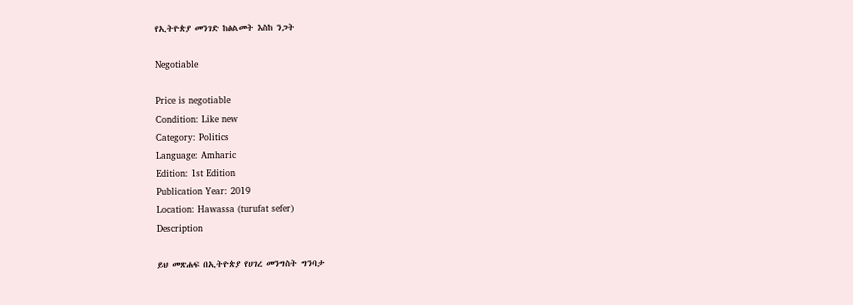የኢትዮጵያ መንገድ ከፅልመት እስከ ንጋት

Negotiable

Price is negotiable
Condition: Like new
Category: Politics
Language: Amharic
Edition: 1st Edition
Publication Year: 2019
Location: Hawassa (turufat sefer)
Description

ይህ መጽሐፍ በኢትዮጵያ የሀገረ መንግስት ግንባታ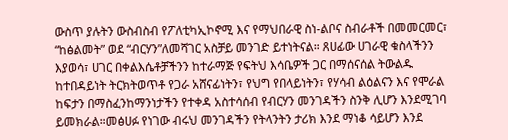ውስጥ ያሉትን ውስብስብ የፖለቲካኢኮኖሚ እና የማህበራዊ ስነ-ልቦና ስብራቶች በመመርመር፣ “ከፅልመት” ወደ “ብርሃን”ለመሻገር አስቻይ መንገድ ይተነትናል። ጸሀፊው ሀገራዊ ቁስላችንን እያወሳ፣ ሀገር በቀልእሴቶቻችንን ከተራማጅ የፍትህ እሳቤዎች ጋር በማሰናሰል ትውልዱ ከተበዳይነት ትርክትወጥቶ የጋራ አሸናፊነትን፣ የህግ የበላይነትን፣ የሃሳብ ልዕልናን እና የሞራል ከፍታን በማስፈንከማንነታችን የተቀዳ አስተሳሰብ የብርሃን መንገዳችን ስንቅ ሊሆን እንደሚገባ ይመክራል።መፅሀፉ የነገው ብሩህ መንገዳችን የትላንትን ታሪክ እንደ ማነቆ ሳይሆን እንደ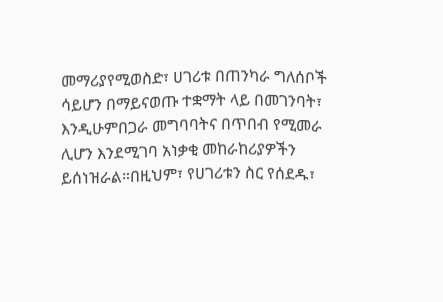መማሪያየሚወስድ፣ ሀገሪቱ በጠንካራ ግለሰቦች ሳይሆን በማይናወጡ ተቋማት ላይ በመገንባት፣ እንዲሁምበጋራ መግባባትና በጥበብ የሚመራ ሊሆን እንደሚገባ አነቃቂ መከራከሪያዎችን ይሰነዝራል።በዚህም፣ የሀገሪቱን ስር የሰደዱ፣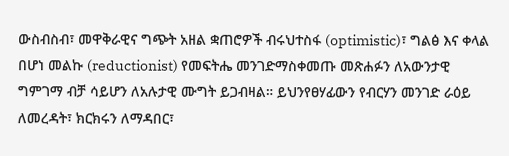ውስብስብ፣ መዋቅራዊና ግጭት አዘል ቋጠሮዎች ብሩህተስፋ (optimistic)፣ ግልፅ እና ቀላል በሆነ መልኩ (reductionist) የመፍትሔ መንገድማስቀመጡ መጽሐፉን ለአውንታዊ ግምገማ ብቻ ሳይሆን ለአሉታዊ ሙግት ይጋብዛል። ይህንየፀሃፊውን የብርሃን መንገድ ራዕይ ለመረዳት፣ ክርክሩን ለማዳበር፣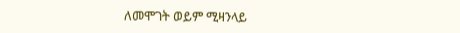ለመሞገት ወይም ሚዛንላይ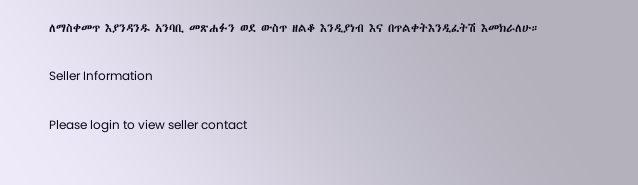ለማስቀመጥ እያንዳንዱ አንባቢ መጽሐፉን ወደ ውስጥ ዘልቆ እንዲያነብ እና በጥልቀትእንዲፈትሽ እመክራለሁ።

Seller Information

Please login to view seller contact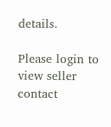details.

Please login to view seller contact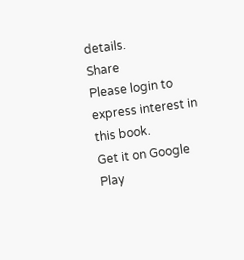details.
Share
Please login to express interest in this book.
Get it on Google Play